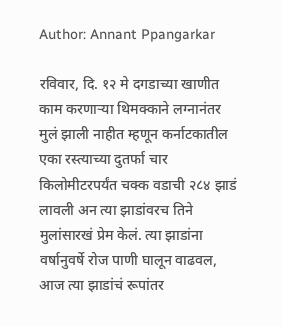Author: Annant Ppangarkar

रविवार, दि. १२ मे दगडाच्या खाणीत काम करणाऱ्या थिमक्काने लग्नानंतर मुलं झाली नाहीत म्हणून कर्नाटकातील एका रस्त्याच्या दुतर्फा चार किलोमीटरपर्यंत चक्क वडाची २८४ झाडं लावली अन त्या झाडांवरच तिने मुलांसारखं प्रेम केलं. त्या झाडांना वर्षानुवर्षे रोज पाणी घालून वाढवल, आज त्या झाडांचं रूपांतर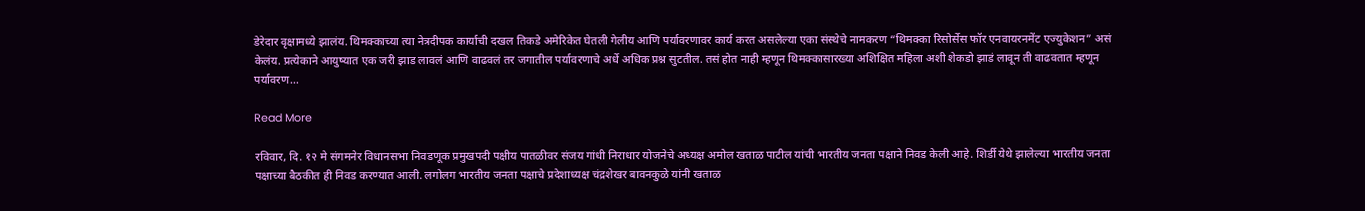डेरेदार वृक्षामध्ये झालंय. थिमक्काच्या त्या नेत्रदीपक कार्याची दखल तिकडे अमेरिकेत घेतली गेलीय आणि पर्यावरणावर कार्य करत असलेल्या एका संस्थेचे नामकरण “थिमक्का रिसोर्सेस फॉर एनवायरनमेंट एज्युकेशन” असं केलंय. प्रत्येकाने आयुष्यात एक जरी झाड लावलं आणि वाढवलं तर जगातील पर्यावरणाचे अर्धे अधिक प्रश्न सुटतील. तसं होत नाही म्हणून थिमक्कासारख्या अशिक्षित महिला अशी शेकडो झाडं लावून ती वाढवतात म्हणून पर्यावरण…

Read More

रविवार, दि. १२ मे संगमनेर विधानसभा निवडणूक प्रमुखपदी पक्षीय पातळीवर संजय गांधी निराधार योजनेचे अध्यक्ष अमोल खताळ पाटील यांची भारतीय जनता पक्षाने निवड केली आहे. शिर्डी येथे झालेल्या भारतीय जनता पक्षाच्या बैठकीत ही निवड करण्यात आली. लगोलग भारतीय जनता पक्षाचे प्रदेशाध्यक्ष चंद्रशेखर बावनकुळे यांनी खताळ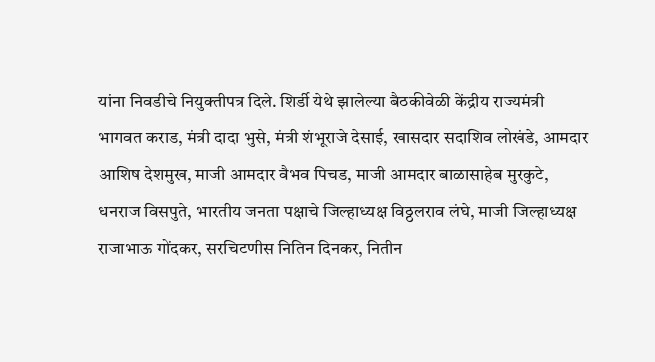यांना निवडीचे नियुक्तीपत्र दिले. शिर्डी येथे झालेल्या बैठकीवेळी केंद्रीय राज्यमंत्री भागवत कराड, मंत्री दादा भुसे, मंत्री शंभूराजे देसाई, खासदार सदाशिव लोखंडे, आमदार आशिष देशमुख, माजी आमदार वैभव पिचड, माजी आमदार बाळासाहेब मुरकुटे, धनराज विसपुते, भारतीय जनता पक्षाचे जिल्हाध्यक्ष विठ्ठलराव लंघे, माजी जिल्हाध्यक्ष राजाभाऊ गोंदकर, सरचिटणीस नितिन दिनकर, नितीन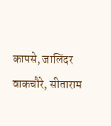कापसे, जालिंदर वाकचौरे, सीताराम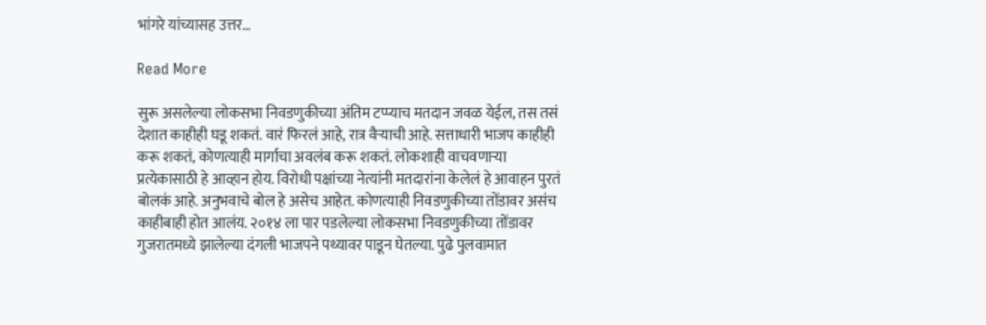भांगरे यांच्यासह उत्तर…

Read More

सुरू असलेल्या लोकसभा निवडणुकीच्या अंतिम टप्प्याच मतदान जवळ येईल, तस तसं देशात काहीही घडू शकतं. वारं फिरलं आहे, रात्र वैर्‍याची आहे. सत्ताधारी भाजप काहीही करू शकतं, कोणत्याही मार्गाचा अवलंब करू शकतं. लोकशाही वाचवणार्‍या प्रत्येकासाठी हे आव्हान होय. विरोधी पक्षांच्या नेत्यांनी मतदारांना केलेलं हे आवाहन पुरतं बोलकं आहे. अनुभवाचे बोल हे असेच आहेत. कोणत्याही निवडणुकीच्या तोंडावर असंच काहीबाही होत आलंय. २०१४ ला पार पडलेल्या लोकसभा निवडणुकीच्या तोंडावर गुजरातमध्ये झालेल्या दंगली भाजपने पथ्यावर पाडून घेतल्या. पुढे पुलवामात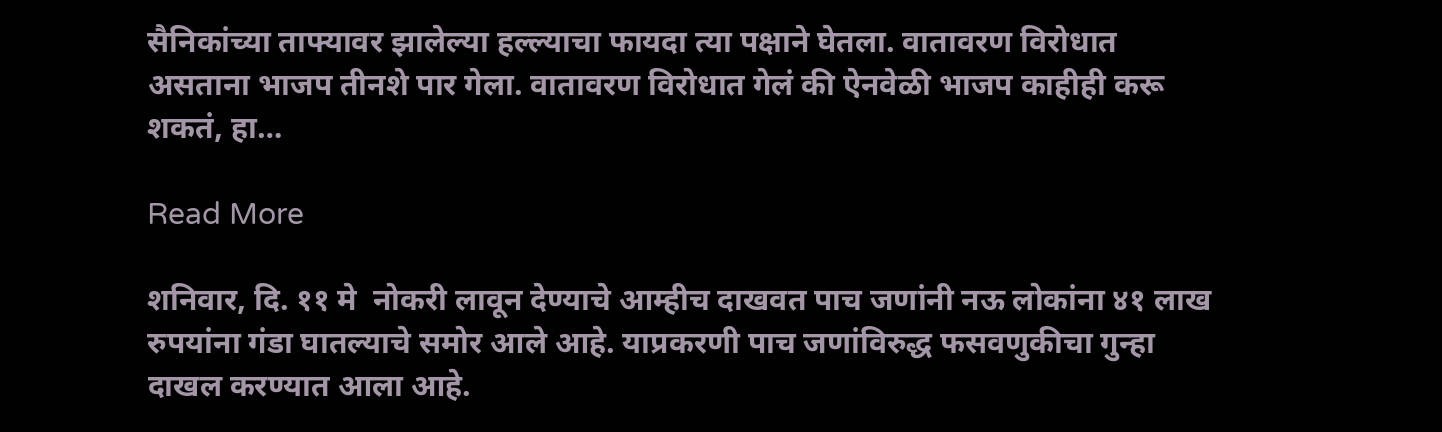सैनिकांच्या ताफ्यावर झालेल्या हल्ल्याचा फायदा त्या पक्षाने घेतला. वातावरण विरोधात असताना भाजप तीनशे पार गेला. वातावरण विरोधात गेलं की ऐनवेळी भाजप काहीही करू शकतं, हा…

Read More

शनिवार, दि. ११ मे  नोकरी लावून देण्याचे आम्हीच दाखवत पाच जणांनी नऊ लोकांना ४१ लाख रुपयांना गंडा घातल्याचे समोर आले आहे. याप्रकरणी पाच जणांविरुद्ध फसवणुकीचा गुन्हा दाखल करण्यात आला आहे.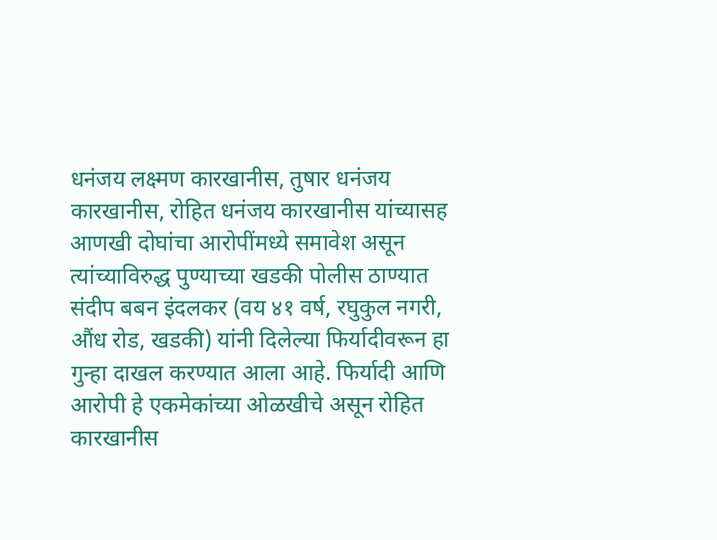धनंजय लक्ष्मण कारखानीस, तुषार धनंजय कारखानीस, रोहित धनंजय कारखानीस यांच्यासह आणखी दोघांचा आरोपींमध्ये समावेश असून त्यांच्याविरुद्ध पुण्याच्या खडकी पोलीस ठाण्यात संदीप बबन इंदलकर (वय ४१ वर्ष, रघुकुल नगरी, औंध रोड, खडकी) यांनी दिलेल्या फिर्यादीवरून हा गुन्हा दाखल करण्यात आला आहे. फिर्यादी आणि आरोपी हे एकमेकांच्या ओळखीचे असून रोहित कारखानीस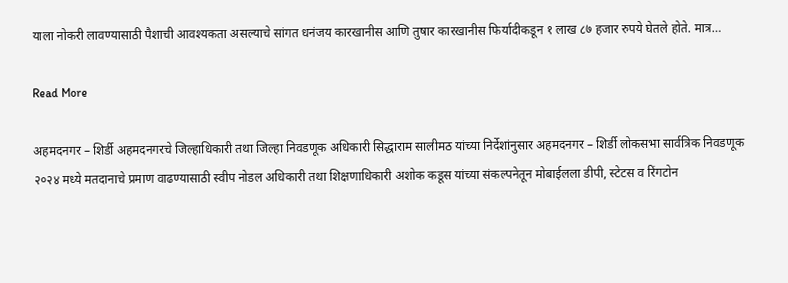याला नोकरी लावण्यासाठी पैशाची आवश्यकता असल्याचे सांगत धनंजय कारखानीस आणि तुषार कारखानीस फिर्यादीकडून १ लाख ८७ हजार रुपये घेतले होते. मात्र…

Read More

अहमदनगर – शिर्डी अहमदनगरचे जिल्हाधिकारी तथा जिल्हा निवडणूक अधिकारी सिद्धाराम सालीमठ यांच्या निर्देशांनुसार अहमदनगर – शिर्डी लोकसभा सार्वत्रिक निवडणूक २०२४ मध्ये मतदानाचे प्रमाण वाढण्यासाठी स्वीप नोडल अधिकारी तथा शिक्षणाधिकारी अशोक कडूस यांच्या संकल्पनेतून मोबाईलला डीपी, स्टेटस व रिंगटोन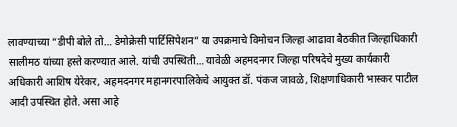लावण्याच्या “डीपी बोले तो… डेमोक्रेसी पार्टिसिपेशन” या उपक्रमाचे विमोचन जिल्हा आढावा बैठकीत जिल्हाधिकारी सालीमठ यांच्या हस्ते करण्यात आले. यांची उपस्थिती… यावेळी अहमदनगर जिल्हा परिषदेचे मुख्य कार्यकारी अधिकारी आशिष येरेकर, अहमदनगर महानगरपालिकेचे आयुक्त डॉ. पंकज जावळे, शिक्षणाधिकारी भास्कर पाटील आदी उपस्थित होते. असा आहे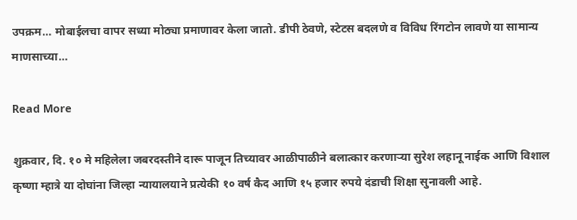उपक्रम… मोबाईलचा वापर सध्या मोठ्या प्रमाणावर केला जातो. डीपी ठेवणे, स्टेटस बदलणे व विविध रिंगटोन लावणे या सामान्य माणसाच्या…

Read More

शुक्रवार, दि. १० मे महिलेला जबरदस्तीने दारू पाजून तिच्यावर आळीपाळीने बलात्कार करणाऱ्या सुरेश लहानू नाईक आणि विशाल कृष्णा म्हात्रे या दोघांना जिल्हा न्यायालयाने प्रत्येकी १० वर्ष कैद आणि १५ हजार रुपये दंडाची शिक्षा सुनावली आहे.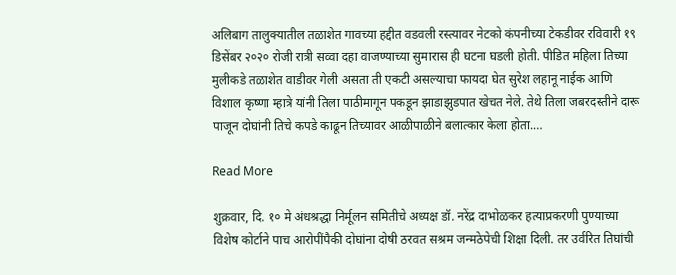अलिबाग तालुक्यातील तळाशेत गावच्या हद्दीत वडवली रस्त्यावर नेटको कंपनीच्या टेकडीवर रविवारी १९ डिसेंबर २०२० रोजी रात्री सव्वा दहा वाजण्याच्या सुमारास ही घटना घडली होती. पीडित महिला तिच्या मुलीकडे तळाशेत वाडीवर गेली असता ती एकटी असल्याचा फायदा घेत सुरेश लहानू नाईक आणि विशाल कृष्णा म्हात्रे यांनी तिला पाठीमागून पकडून झाडाझुडपात खेचत नेले. तेथे तिला जबरदस्तीने दारू पाजून दोघांनी तिचे कपडे काढून तिच्यावर आळीपाळीने बलात्कार केला होता.…

Read More

शुक्रवार, दि. १० मे अंधश्रद्धा निर्मूलन समितीचे अध्यक्ष डॉ. नरेंद्र दाभोळकर हत्याप्रकरणी पुण्याच्या विशेष कोर्टाने पाच आरोपींपैकी दोघांना दोषी ठरवत सश्रम जन्मठेपेची शिक्षा दिली. तर उर्वरित तिघांची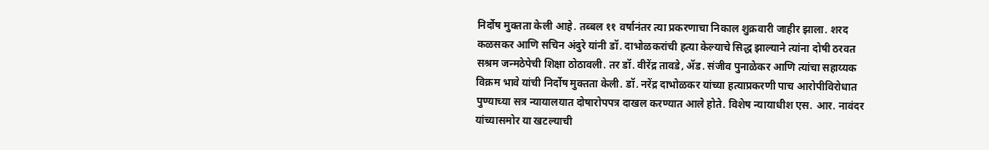निर्दोष मुक्तता केली आहे. तब्बल ११ वर्षानंतर त्या प्रकरणाचा निकाल शुक्रवारी जाहीर झाला. शरद कळसकर आणि सचिन अंदुरे यांनी डॉ. दाभोळकरांची हत्या केल्याचे सिद्ध झाल्याने त्यांना दोषी ठरवत सश्रम जन्मठेपेची शिक्षा ठोठावली. तर डॉ. वीरेंद्र तावडे, ॲड. संजीव पुनाळेकर आणि त्यांचा सहाय्यक विक्रम भावे यांची निर्दोष मुक्तता केली. डॉ. नरेंद्र दाभोळकर यांच्या हत्याप्रकरणी पाच आरोपीविरोधात पुण्याच्या सत्र न्यायालयात दोषारोपपत्र दाखल करण्यात आले होते. विशेष न्यायाधीश एस. आर. नावंदर यांच्यासमोर या खटल्याची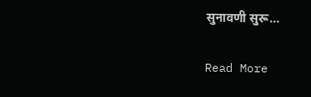सुनावणी सुरू…

Read More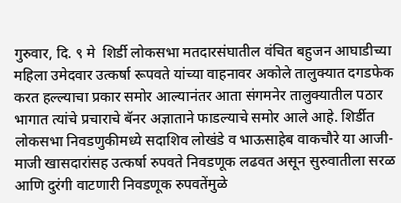गुरुवार, दि. ९ मे  शिर्डी लोकसभा मतदारसंघातील वंचित बहुजन आघाडीच्या महिला उमेदवार उत्कर्षा रूपवते यांच्या वाहनावर अकोले तालुक्यात दगडफेक करत हल्ल्याचा प्रकार समोर आल्यानंतर आता संगमनेर तालुक्यातील पठार भागात त्यांचे प्रचाराचे बॅनर अज्ञाताने फाडल्याचे समोर आले आहे. शिर्डीत लोकसभा निवडणुकीमध्ये सदाशिव लोखंडे व भाऊसाहेब वाकचौरे या आजी-माजी खासदारांसह उत्कर्षा रुपवते निवडणूक लढवत असून सुरुवातीला सरळ आणि दुरंगी वाटणारी निवडणूक रुपवतेंमुळे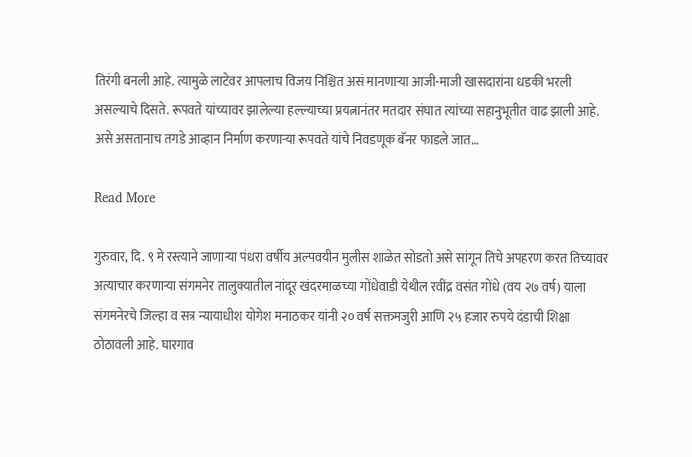तिरंगी बनली आहे. त्यामुळे लाटेवर आपलाच विजय निश्चित असं मानणाऱ्या आजी-माजी खासदारांना धडकी भरली असल्याचे दिसते. रूपवते यांच्यावर झालेल्या हल्ल्याच्या प्रयत्नानंतर मतदार संघात त्यांच्या सहानुभूतीत वाढ झाली आहे. असे असतानाच तगडे आव्हान निर्माण करणाऱ्या रूपवते यांचे निवडणूक बॅनर फाडले जात…

Read More

गुरुवार, दि. ९ मे रस्त्याने जाणाऱ्या पंधरा वर्षीय अल्पवयीन मुलीस शाळेत सोडतो असे सांगून तिचे अपहरण करत तिच्यावर अत्याचार करणाऱ्या संगमनेर तालुक्यातील नांदूर खंदरमाळच्या गोंधेवाडी येथील रवींद्र वसंत गोंधे (वय २७ वर्ष) याला संगमनेरचे जिल्हा व सत्र न्यायाधीश योगेश मनाठकर यांनी २० वर्ष सक्तमजुरी आणि २५ हजार रुपये दंडाची शिक्षा ठोठावली आहे. घारगाव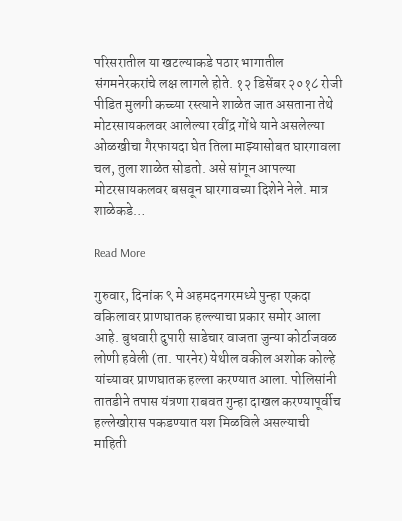परिसरातील या खटल्याकडे पठार भागातील संगमनेरकरांचे लक्ष लागले होते. १२ डिसेंबर २०१८ रोजी पीडित मुलगी कच्च्या रस्त्याने शाळेत जात असताना तेथे मोटरसायकलवर आलेल्या रवींद्र गोंधे याने असलेल्या ओळखीचा गैरफायदा घेत तिला माझ्यासोबत घारगावला चल, तुला शाळेत सोडतो. असे सांगून आपल्या मोटरसायकलवर बसवून घारगावच्या दिशेने नेले. मात्र शाळेकडे…

Read More

गुरुवार, दिनांक ९ मे अहमदनगरमध्ये पुन्हा एकदा वकिलावर प्राणघातक हल्ल्याचा प्रकार समोर आला आहे. बुधवारी दुपारी साडेचार वाजता जुन्या कोर्टाजवळ लोणी हवेली (ता. पारनेर) येथील वकील अशोक कोल्हे यांच्यावर प्राणघातक हल्ला करण्यात आला. पोलिसांनी तातडीने तपास यंत्रणा राबवत गुन्हा दाखल करण्यापूर्वीच हल्लेखोरास पकडण्यात यश मिळविले असल्याची माहिती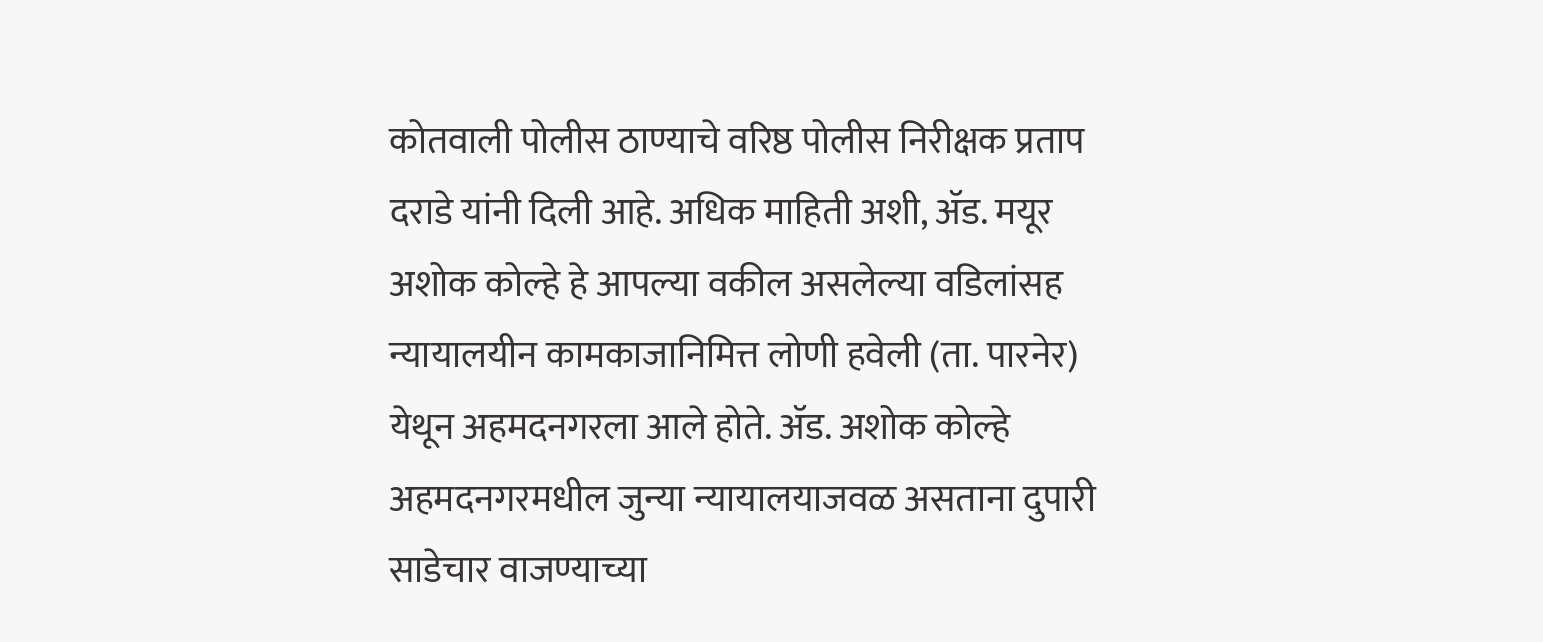कोतवाली पोलीस ठाण्याचे वरिष्ठ पोलीस निरीक्षक प्रताप दराडे यांनी दिली आहे. अधिक माहिती अशी, ॲड. मयूर अशोक कोल्हे हे आपल्या वकील असलेल्या वडिलांसह न्यायालयीन कामकाजानिमित्त लोणी हवेली (ता. पारनेर) येथून अहमदनगरला आले होते. ॲड. अशोक कोल्हे अहमदनगरमधील जुन्या न्यायालयाजवळ असताना दुपारी साडेचार वाजण्याच्या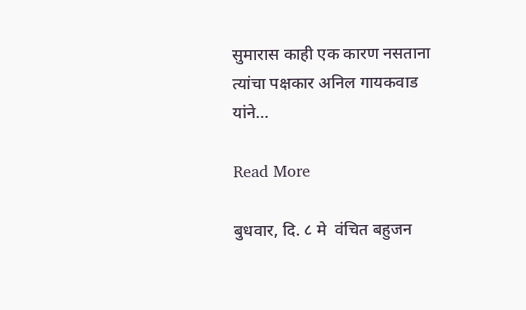सुमारास काही एक कारण नसताना त्यांचा पक्षकार अनिल गायकवाड यांने…

Read More

बुधवार, दि. ८ मे  वंचित बहुजन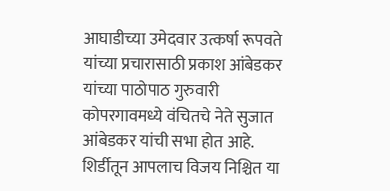आघाडीच्या उमेदवार उत्कर्षा रूपवते यांच्या प्रचारासाठी प्रकाश आंबेडकर यांच्या पाठोपाठ गुरुवारी कोपरगावमध्ये वंचितचे नेते सुजात आंबेडकर यांची सभा होत आहे. शिर्डीतून आपलाच विजय निश्चित या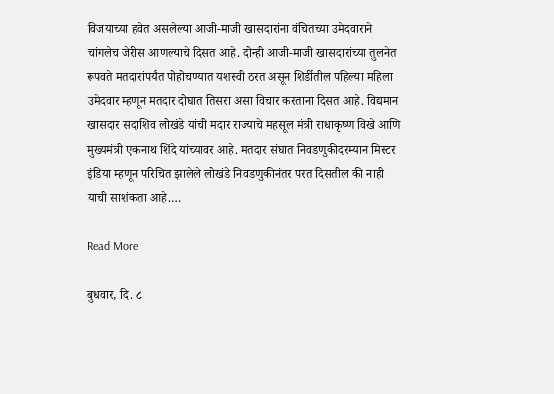विजयाच्या हवेत असलेल्या आजी-माजी खासदारांना वंचितच्या उमेदवाराने चांगलेच जेरीस आणल्याचे दिसत आहे. दोन्ही आजी-माजी खासदारांच्या तुलनेत रूपवते मतदारांपर्यंत पोहोचण्यात यशस्वी ठरत असून शिर्डीतील पहिल्या महिला उमेदवार म्हणून मतदार दोघात तिसरा असा विचार करताना दिसत आहे. विद्यमान खासदार सदाशिव लोखंडे यांची मदार राज्याचे महसूल मंत्री राधाकृष्ण विखे आणि मुख्यमंत्री एकनाथ शिंदे यांच्यावर आहे. मतदार संघात निवडणुकीदरम्यान मिस्टर इंडिया म्हणून परिचित झालेले लोखंडे निवडणुकीनंतर परत दिसतील की नाही याची साशंकता आहे.…

Read More

बुधवार, दि. ८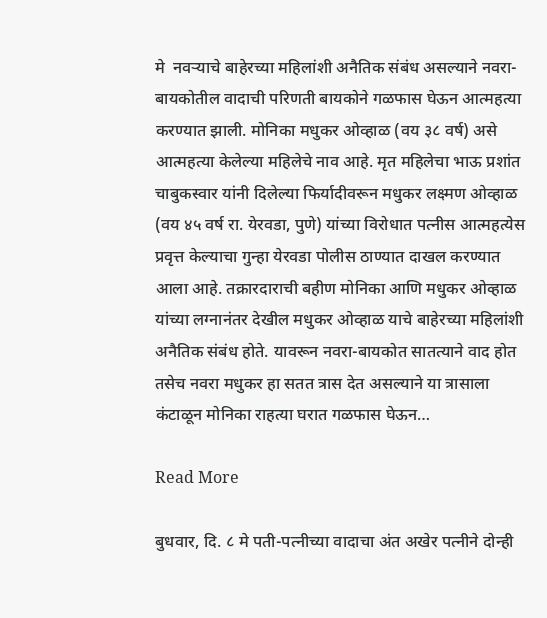मे  नवऱ्याचे बाहेरच्या महिलांशी अनैतिक संबंध असल्याने नवरा-बायकोतील वादाची परिणती बायकोने गळफास घेऊन आत्महत्या करण्यात झाली. मोनिका मधुकर ओव्हाळ (वय ३८ वर्ष) असे आत्महत्या केलेल्या महिलेचे नाव आहे. मृत महिलेचा भाऊ प्रशांत चाबुकस्वार यांनी दिलेल्या फिर्यादीवरून मधुकर लक्ष्मण ओव्हाळ (वय ४५ वर्ष रा. येरवडा, पुणे) यांच्या विरोधात पत्नीस आत्महत्येस प्रवृत्त केल्याचा गुन्हा येरवडा पोलीस ठाण्यात दाखल करण्यात आला आहे. तक्रारदाराची बहीण मोनिका आणि मधुकर ओव्हाळ यांच्या लग्नानंतर देखील मधुकर ओव्हाळ याचे बाहेरच्या महिलांशी अनैतिक संबंध होते. यावरून नवरा-बायकोत सातत्याने वाद होत तसेच नवरा मधुकर हा सतत त्रास देत असल्याने या त्रासाला कंटाळून मोनिका राहत्या घरात गळफास घेऊन…

Read More

बुधवार, दि. ८ मे पती-पत्नीच्या वादाचा अंत अखेर पत्नीने दोन्ही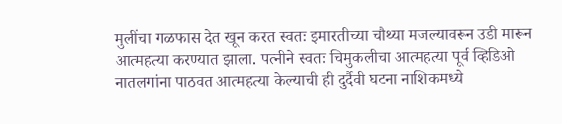मुलींचा गळफास देत खून करत स्वतः इमारतीच्या चौथ्या मजल्यावरून उडी मारून आत्महत्या करण्यात झाला. पत्नीने स्वतः चिमुकलीचा आत्महत्या पूर्व व्हिडिओ नातलगांना पाठवत आत्महत्या केल्याची ही दुर्दैवी घटना नाशिकमध्ये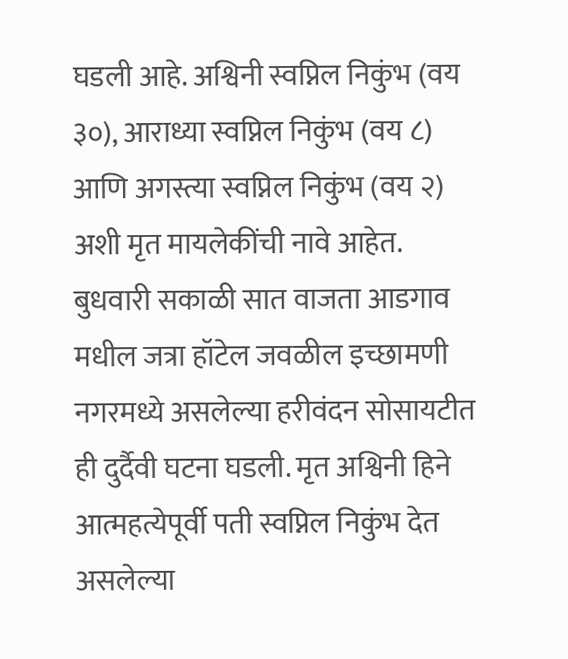घडली आहे. अश्विनी स्वप्निल निकुंभ (वय ३०), आराध्या स्वप्निल निकुंभ (वय ८) आणि अगस्त्या स्वप्निल निकुंभ (वय २) अशी मृत मायलेकींची नावे आहेत. बुधवारी सकाळी सात वाजता आडगाव मधील जत्रा हॉटेल जवळील इच्छामणी नगरमध्ये असलेल्या हरीवंदन सोसायटीत ही दुर्दैवी घटना घडली. मृत अश्विनी हिने आत्महत्येपूर्वी पती स्वप्निल निकुंभ देत असलेल्या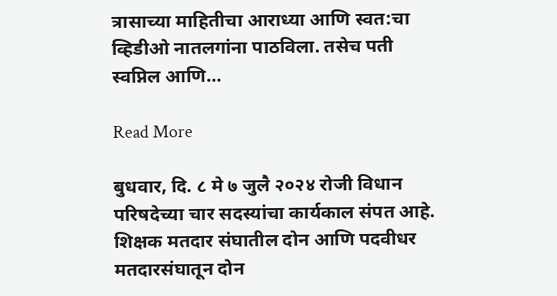त्रासाच्या माहितीचा आराध्या आणि स्वत:चा व्हिडीओ नातलगांना पाठविला. तसेच पती स्वप्निल आणि…

Read More

बुधवार, दि. ८ मे ७ जुलै २०२४ रोजी विधान परिषदेच्या चार सदस्यांचा कार्यकाल संपत आहे. शिक्षक मतदार संघातील दोन आणि पदवीधर मतदारसंघातून दोन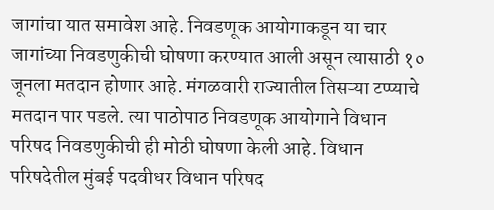जागांचा यात समावेश आहे. निवडणूक आयोगाकडून या चार जागांच्या निवडणुकीची घोषणा करण्यात आली असून त्यासाठी १० जूनला मतदान होणार आहे. मंगळवारी राज्यातील तिसऱ्या टप्प्याचे मतदान पार पडले. त्या पाठोपाठ निवडणूक आयोगाने विधान परिषद निवडणुकीची ही मोठी घोषणा केली आहे. विधान परिषदेतील मुंबई पदवीधर विधान परिषद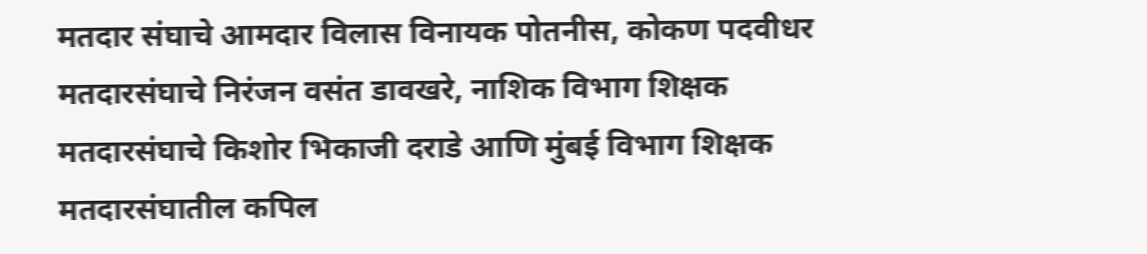मतदार संघाचे आमदार विलास विनायक पोतनीस, कोकण पदवीधर मतदारसंघाचे निरंजन वसंत डावखरे, नाशिक विभाग शिक्षक मतदारसंघाचे किशोर भिकाजी दराडे आणि मुंबई विभाग शिक्षक मतदारसंघातील कपिल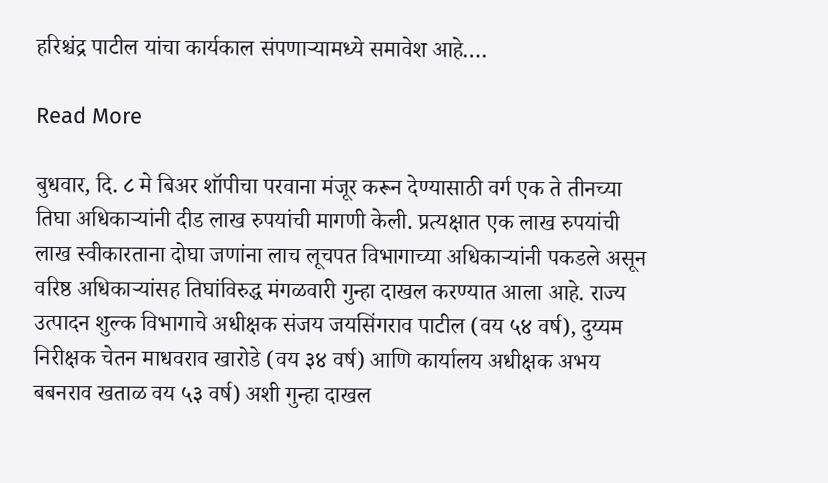हरिश्चंद्र पाटील यांचा कार्यकाल संपणाऱ्यामध्ये समावेश आहे.…

Read More

बुधवार, दि. ८ मे बिअर शॉपीचा परवाना मंजूर करून देण्यासाठी वर्ग एक ते तीनच्या तिघा अधिकाऱ्यांनी दीड लाख रुपयांची मागणी केली. प्रत्यक्षात एक लाख रुपयांची लाख स्वीकारताना दोघा जणांना लाच लूचपत विभागाच्या अधिकाऱ्यांनी पकडले असून वरिष्ठ अधिकाऱ्यांसह तिघांविरुद्ध मंगळवारी गुन्हा दाखल करण्यात आला आहे. राज्य उत्पादन शुल्क विभागाचे अधीक्षक संजय जयसिंगराव पाटील (वय ५४ वर्ष), दुय्यम निरीक्षक चेतन माधवराव खारोडे (वय ३४ वर्ष) आणि कार्यालय अधीक्षक अभय बबनराव खताळ वय ५३ वर्ष) अशी गुन्हा दाखल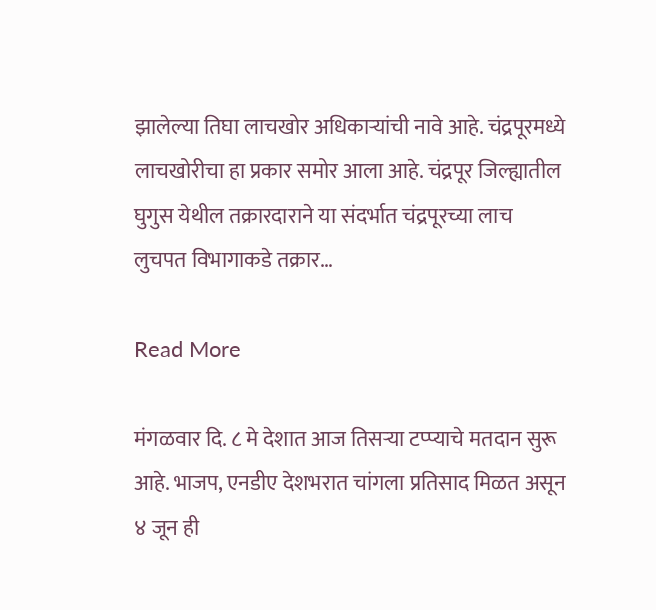झालेल्या तिघा लाचखोर अधिकाऱ्यांची नावे आहे. चंद्रपूरमध्ये लाचखोरीचा हा प्रकार समोर आला आहे. चंद्रपूर जिल्ह्यातील घुगुस येथील तक्रारदाराने या संदर्भात चंद्रपूरच्या लाच लुचपत विभागाकडे तक्रार…

Read More

मंगळवार दि. ८ मे देशात आज तिसऱ्या टप्प्याचे मतदान सुरू आहे. भाजप, एनडीए देशभरात चांगला प्रतिसाद मिळत असून ४ जून ही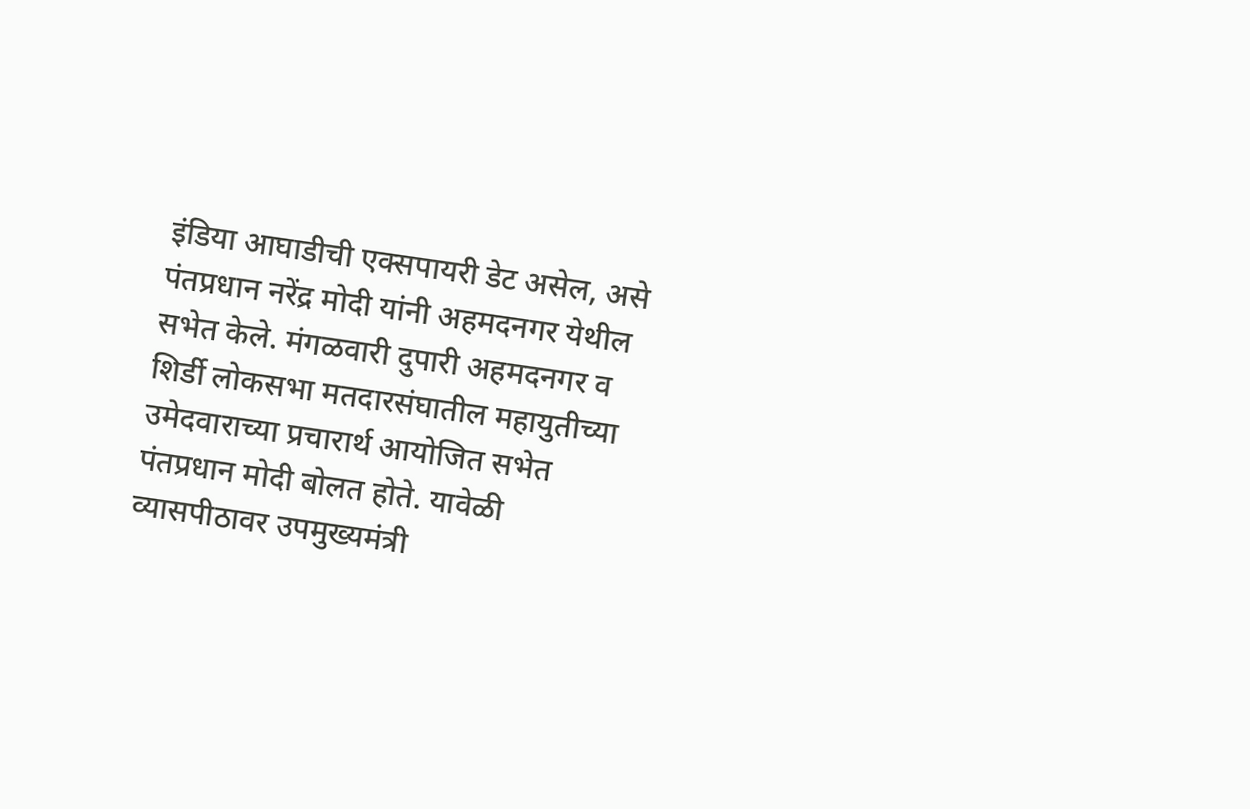इंडिया आघाडीची एक्सपायरी डेट असेल, असे पंतप्रधान नरेंद्र मोदी यांनी अहमदनगर येथील सभेत केले. मंगळवारी दुपारी अहमदनगर व शिर्डी लोकसभा मतदारसंघातील महायुतीच्या उमेदवाराच्या प्रचारार्थ आयोजित सभेत पंतप्रधान मोदी बोलत होते. यावेळी व्यासपीठावर उपमुख्यमंत्री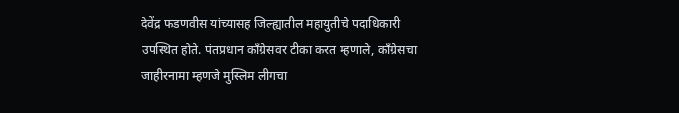देवेंद्र फडणवीस यांच्यासह जिल्ह्यातील महायुतीचे पदाधिकारी उपस्थित होते. पंतप्रधान काँग्रेसवर टीका करत म्हणाले, काँग्रेसचा जाहीरनामा म्हणजे मुस्लिम लीगचा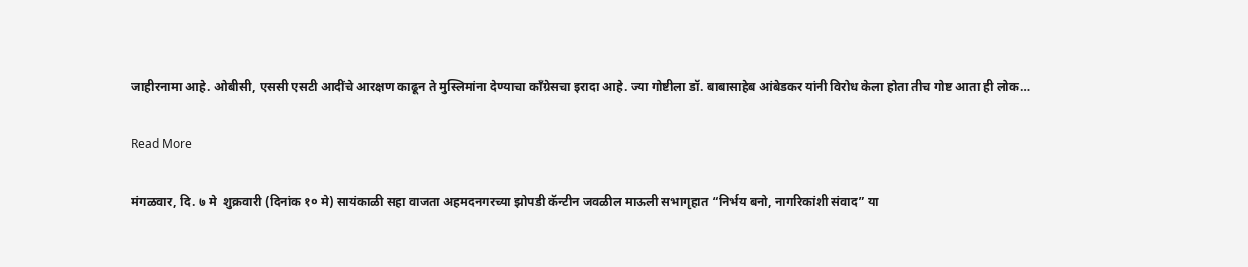जाहीरनामा आहे. ओबीसी, एससी एसटी आदींचे आरक्षण काढून ते मुस्लिमांना देण्याचा काँग्रेसचा इरादा आहे. ज्या गोष्टीला डॉ. बाबासाहेब आंबेडकर यांनी विरोध केला होता तीच गोष्ट आता ही लोक…

Read More

मंगळवार, दि. ७ मे  शुक्रवारी (दिनांक १० मे) सायंकाळी सहा वाजता अहमदनगरच्या झोपडी कॅन्टीन जवळील माऊली सभागृहात “निर्भय बनो, नागरिकांशी संवाद” या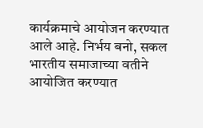कार्यक्रमाचे आयोजन करण्यात आले आहे. निर्भय बनो, सकल भारतीय समाजाच्या वतीने आयोजित करण्यात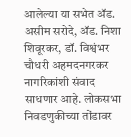आलेल्या या सभेत ॲड. असीम सरोदे, ॲड. निशा शिवूरकर, डॉ. विश्वंभर चौधरी अहमदनगरकर नागरिकांशी संवाद साधणार आहे. लोकसभा निवडणुकीच्या तोंडावर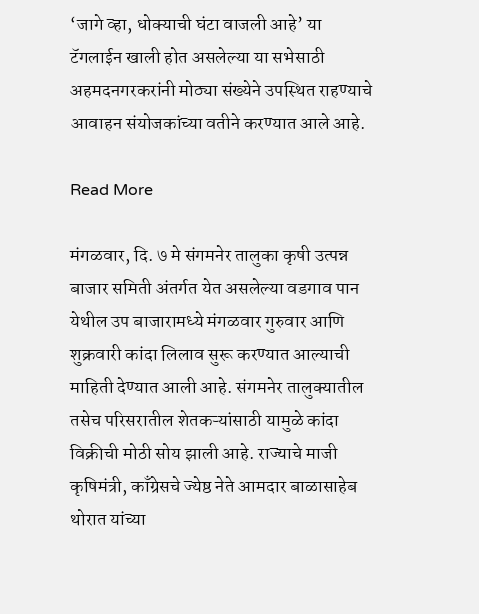‘जागे व्हा, धोक्याची घंटा वाजली आहे’ या टॅगलाईन खाली होत असलेल्या या सभेसाठी अहमदनगरकरांनी मोठ्या संख्येने उपस्थित राहण्याचे आवाहन संयोजकांच्या वतीने करण्यात आले आहे.

Read More

मंगळवार, दि. ७ मे संगमनेर तालुका कृषी उत्पन्न बाजार समिती अंतर्गत येत असलेल्या वडगाव पान येथील उप बाजारामध्ये मंगळवार गुरुवार आणि शुक्रवारी कांदा लिलाव सुरू करण्यात आल्याची माहिती देण्यात आली आहे. संगमनेर तालुक्यातील तसेच परिसरातील शेतकऱ्यांसाठी यामुळे कांदा विक्रीची मोठी सोय झाली आहे. राज्याचे माजी कृषिमंत्री, काँग्रेसचे ज्येष्ठ नेते आमदार बाळासाहेब थोरात यांच्या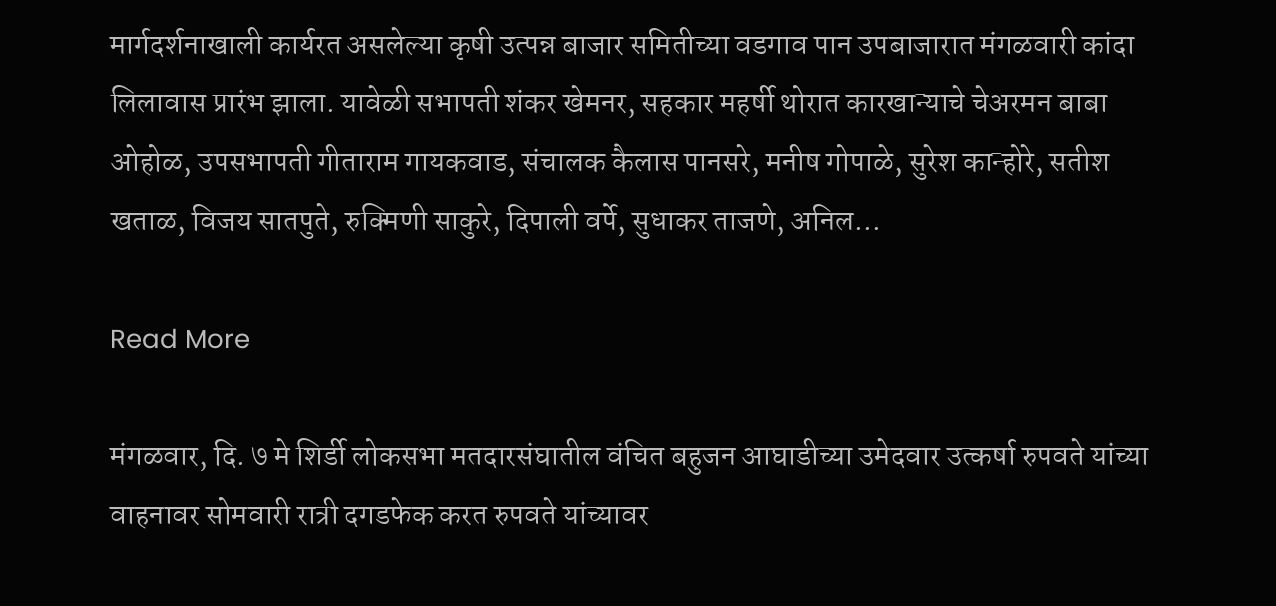मार्गदर्शनाखाली कार्यरत असलेल्या कृषी उत्पन्न बाजार समितीच्या वडगाव पान उपबाजारात मंगळवारी कांदा लिलावास प्रारंभ झाला. यावेळी सभापती शंकर खेमनर, सहकार महर्षी थोरात कारखान्याचे चेअरमन बाबा ओहोळ, उपसभापती गीताराम गायकवाड, संचालक कैलास पानसरे, मनीष गोपाळे, सुरेश कान्होरे, सतीश खताळ, विजय सातपुते, रुक्मिणी साकुरे, दिपाली वर्पे, सुधाकर ताजणे, अनिल…

Read More

मंगळवार, दि. ७ मे शिर्डी लोकसभा मतदारसंघातील वंचित बहुजन आघाडीच्या उमेदवार उत्कर्षा रुपवते यांच्या वाहनावर सोमवारी रात्री दगडफेक करत रुपवते यांच्यावर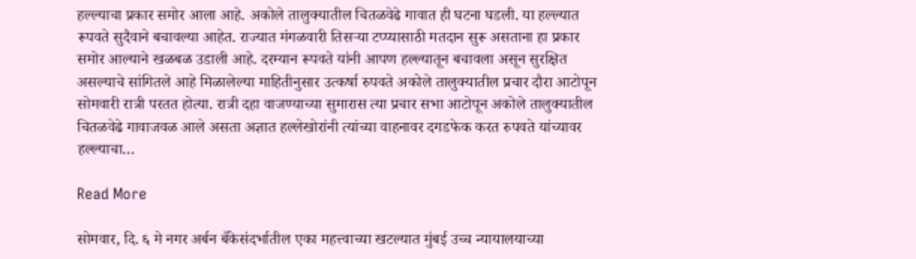हल्ल्याचा प्रकार समोर आला आहे. अकोले तालुक्यातील चितळवेढे गावात ही घटना घडली. या हल्ल्यात रूपवते सुदैवाने बचावल्या आहेत. राज्यात मंगळवारी तिसऱ्या टप्प्यासाठी मतदान सुरू असताना हा प्रकार समोर आल्याने खळबळ उडाली आहे. दरम्यान रूपवते यांनी आपण हल्ल्यातून बचावला असून सुरक्षित असल्याचे सांगितले आहे मिळालेल्या माहितीनुसार उत्कर्षा रुपवते अकोले तालुक्यातील प्रचार दौरा आटोपून सोमवारी रात्री परतत होत्या. रात्री दहा वाजण्याच्या सुमारास त्या प्रचार सभा आटोपून अकोले तालुक्यातील चितळवेढे गावाजवळ आले असता अज्ञात हल्लेखोरांनी त्यांच्या वाहनावर दगडफेक करत रुपवते यांच्यावर हल्ल्याचा…

Read More

सोमवार, दि. ६ मे नगर अर्बन बँकेसंदर्भातील एका महत्त्वाच्या खटल्यात मुंबई उच्च न्यायालयाच्या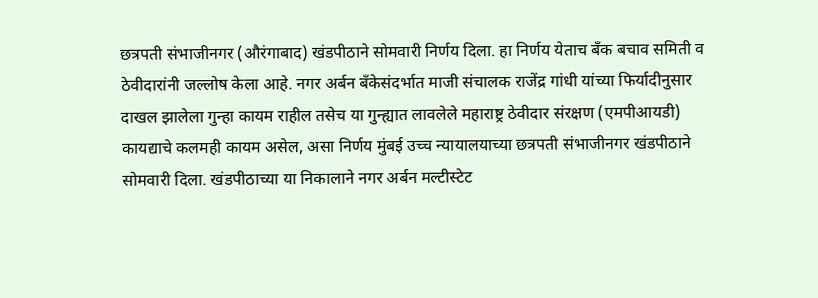छत्रपती संभाजीनगर (औरंगाबाद) खंडपीठाने सोमवारी निर्णय दिला. हा निर्णय येताच बँक बचाव समिती व ठेवीदारांनी जल्लोष केला आहे. नगर अर्बन बँकेसंदर्भात माजी संचालक राजेंद्र गांधी यांच्या फिर्यादीनुसार दाखल झालेला गुन्हा कायम राहील तसेच या गुन्ह्यात लावलेले महाराष्ट्र ठेवीदार संरक्षण (एमपीआयडी) कायद्याचे कलमही कायम असेल, असा निर्णय मुंबई उच्च न्यायालयाच्या छत्रपती संभाजीनगर खंडपीठाने सोमवारी दिला. खंडपीठाच्या या निकालाने नगर अर्बन मल्टीस्टेट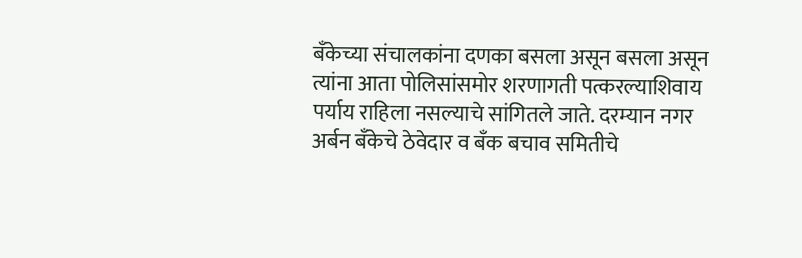बँकेच्या संचालकांना दणका बसला असून बसला असून त्यांना आता पोलिसांसमोर शरणागती पत्करल्याशिवाय पर्याय राहिला नसल्याचे सांगितले जाते. दरम्यान नगर अर्बन बँकेचे ठेवेदार व बँक बचाव समितीचे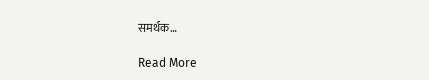समर्थक…

Read More